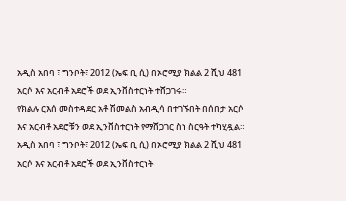አዲስ አበባ ፣ ግንቦት፣ 2012 (ኤፍ ቢ ሲ) በኦሮሚያ ክልል 2 ሺህ 481 አርሶ እና አርብቶ አደሮች ወደ ኢንቨስተርነት ተሸጋገሩ።
የክልሉ ርእሰ መስተዳደር አቶ ሽመልስ አብዲሳ በተገኙበት በሰበታ አርሶ እና አርብቶ አደሮቹን ወደ ኢንቨስተርነት የማሸጋገር ስነ ስርዓት ተካሂዷል።
አዲስ አበባ ፣ ግንቦት፣ 2012 (ኤፍ ቢ ሲ) በኦሮሚያ ክልል 2 ሺህ 481 አርሶ እና አርብቶ አደሮች ወደ ኢንቨስተርነት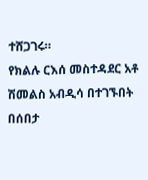ተሸጋገሩ።
የክልሉ ርእሰ መስተዳደር አቶ ሽመልስ አብዲሳ በተገኙበት በሰበታ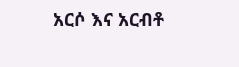አርሶ እና አርብቶ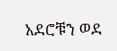አደሮቹን ወደ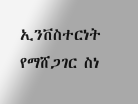ኢንቨስተርነት የማሸጋገር ስነ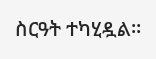ስርዓት ተካሂዷል።